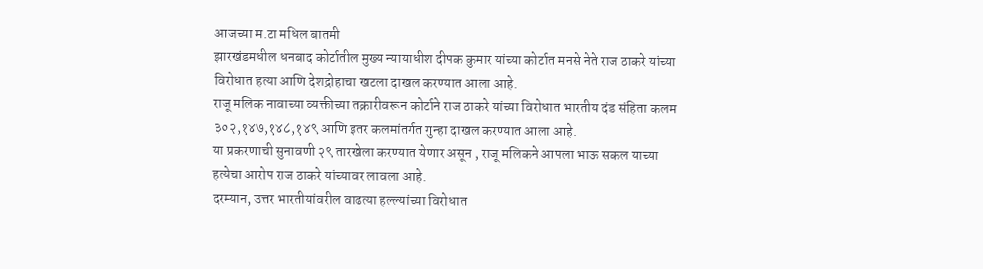आजच्या म.टा मधिल बातमी
झारखंडमधील धनबाद कोर्टातील मुख्य न्यायाधीश दीपक कुमार यांच्या कोर्टात मनसे नेते राज ठाकरे यांच्या विरोधात हत्या आणि देशद्रोहाचा खटला दाखल करण्यात आला आहे.
राजू मलिक नावाच्या व्यक्तीच्या तक्रारीवरून कोर्टाने राज ठाकरे यांच्या विरोधात भारतीय दंड संहिता कलम ३०२,१४७,१४८,१४९ आणि इतर कलमांतर्गत गुन्हा दाखल करण्यात आला आहे.
या प्रकरणाची सुनावणी २९ तारखेला करण्यात येणार असून , राजू मलिकने आपला भाऊ सकल याच्या हत्येचा आरोप राज ठाकरे यांच्यावर लावला आहे.
दरम्यान, उत्तर भारतीयांवरील वाढत्या हल्ल्यांच्या विरोधात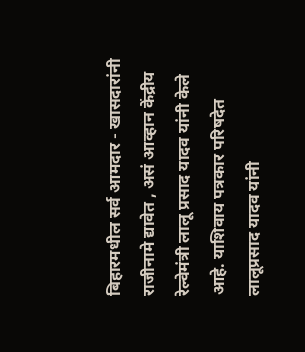बिहारमधील सर्व आमदार - खासदारांनी राजीनामे द्यावेत , असं आव्हान केंद्रीय रेल्वेमंत्री लालू प्रसाद यादव यांनी केले आहे. याशिवाय पत्रकार परिषदेत लालूप्रसाद यादव यांनी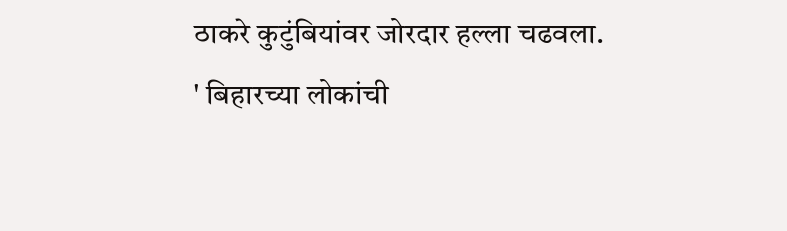ठाकरे कुटुंबियांवर जोरदार हल्ला चढवला.
' बिहारच्या लोकांची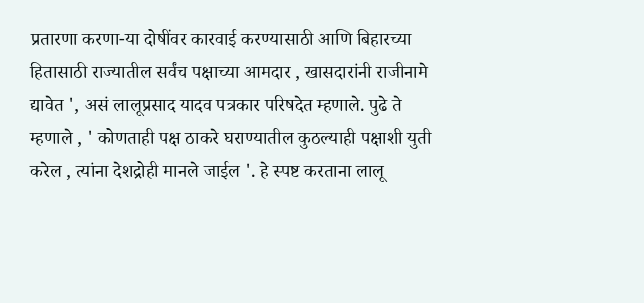प्रतारणा करणा-या दोषींवर कारवाई करण्यासाठी आणि बिहारच्या हितासाठी राज्यातील सर्वंच पक्षाच्या आमदार , खासदारांनी राजीनामे द्यावेत ', असं लालूप्रसाद यादव पत्रकार परिषदेत म्हणाले. पुढे ते म्हणाले , ' कोणताही पक्ष ठाकरे घराण्यातील कुठल्याही पक्षाशी युती करेल , त्यांना देशद्रोही मानले जाईल '. हे स्पष्ट करताना लालू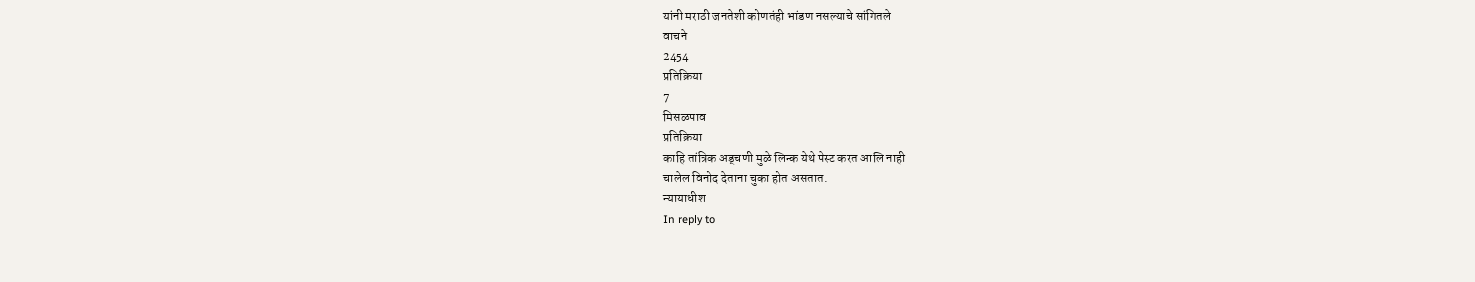यांनी मराठी जनतेशी कोणतंही भांडण नसल्याचे सांगितले
वाचने
2454
प्रतिक्रिया
7
मिसळपाव
प्रतिक्रिया
काहि तांत्रिक अड्चणी मुळे लिन्क येथे पेस्ट करत आलि नाही
चालेल विनोद देताना चुका होत असतात.
न्यायाधीश
In reply to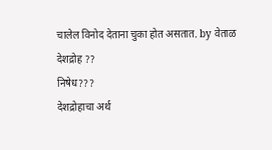चालेल विनोद देताना चुका होत असतात. by वेताळ
देशद्रोह ??
निषेध???
देशद्रोहाचा अर्थ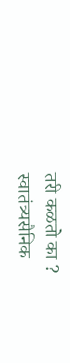तरी कळतो का ?
स्वातंत्र्यसैनिक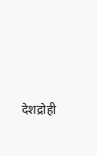देशद्रोही